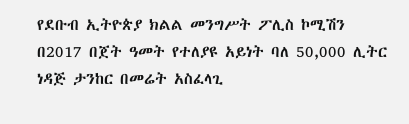የደቡብ ኢትዮጵያ ክልል መንግሥት ፖሊስ ኮሚሽን በ2017 በጀት ዓመት የተለያዩ አይነት ባለ 50,000 ሊትር ነዳጅ ታንከር በመሬት አስፈላጊ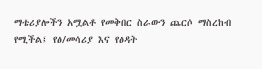ማቴሪያሎችን አሟልቶ የመቅበር ስራውን ጨርሶ ማስረከብ የሚችል፤ የፅ/መሳሪያ እና የፅዳት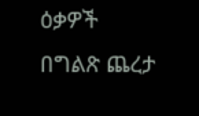ዕቃዎች በግልጽ ጨረታ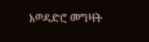አወዳድሮ መግዛት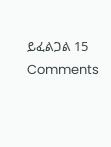ይፈልጋል 15 Comments